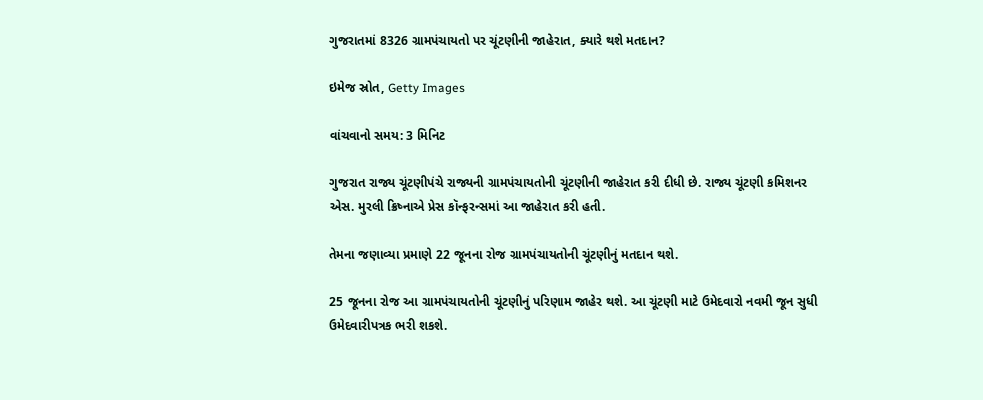ગુજરાતમાં 8326 ગ્રામપંચાયતો પર ચૂંટણીની જાહેરાત, ક્યારે થશે મતદાન?

ઇમેજ સ્રોત, Getty Images

વાંચવાનો સમય: 3 મિનિટ

ગુજરાત રાજ્ય ચૂંટણીપંચે રાજ્યની ગ્રામપંચાયતોની ચૂંટણીની જાહેરાત કરી દીધી છે. રાજ્ય ચૂંટણી કમિશનર એસ. મુરલી ક્રિષ્નાએ પ્રેસ કૉન્ફરન્સમાં આ જાહેરાત કરી હતી.

તેમના જણાવ્યા પ્રમાણે 22 જૂનના રોજ ગ્રામપંચાયતોની ચૂંટણીનું મતદાન થશે.

25 જૂનના રોજ આ ગ્રામપંચાયતોની ચૂંટણીનું પરિણામ જાહેર થશે. આ ચૂંટણી માટે ઉમેદવારો નવમી જૂન સુધી ઉમેદવારીપત્રક ભરી શકશે.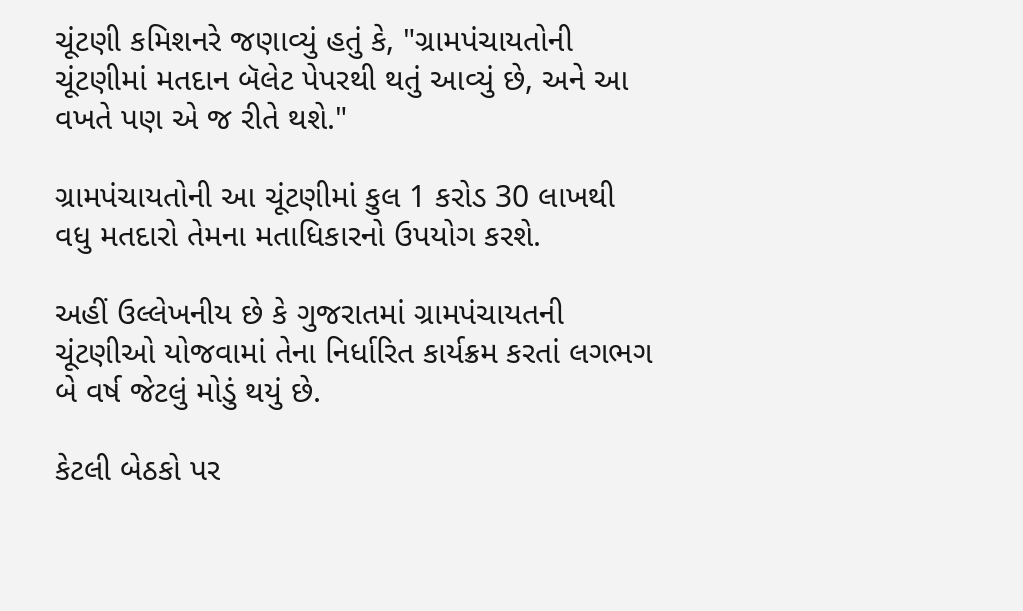ચૂંટણી કમિશનરે જણાવ્યું હતું કે, "ગ્રામપંચાયતોની ચૂંટણીમાં મતદાન બૅલેટ પેપરથી થતું આવ્યું છે, અને આ વખતે પણ એ જ રીતે થશે."

ગ્રામપંચાયતોની આ ચૂંટણીમાં કુલ 1 કરોડ 30 લાખથી વધુ મતદારો તેમના મતાધિકારનો ઉપયોગ કરશે.

અહીં ઉલ્લેખનીય છે કે ગુજરાતમાં ગ્રામપંચાયતની ચૂંટણીઓ યોજવામાં તેના નિર્ધારિત કાર્યક્રમ કરતાં લગભગ બે વર્ષ જેટલું મોડું થયું છે.

કેટલી બેઠકો પર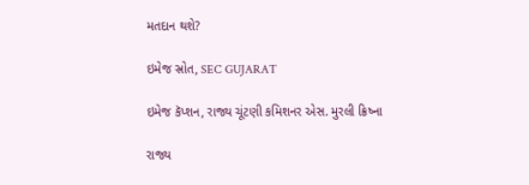મતદાન થશે?

ઇમેજ સ્રોત, SEC GUJARAT

ઇમેજ કૅપ્શન, રાજ્ય ચૂંટણી કમિશનર એસ. મુરલી ક્રિષ્ના

રાજ્ય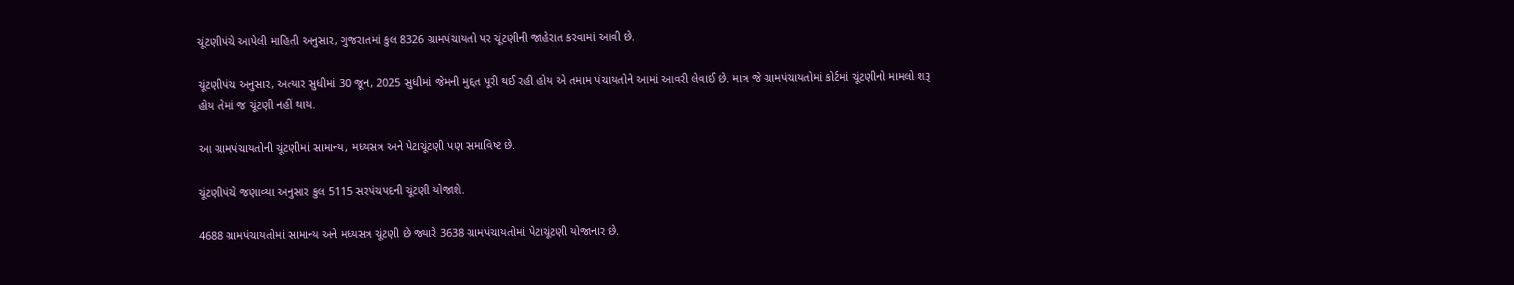ચૂંટણીપંચે આપેલી માહિતી અનુસાર, ગુજરાતમાં કુલ 8326 ગ્રામપંચાયતો પર ચૂંટણીની જાહેરાત કરવામાં આવી છે.

ચૂંટણીપંચ અનુસાર, અત્યાર સુધીમાં 30 જૂન, 2025 સુધીમાં જેમની મુદ્દત પૂરી થઈ રહી હોય એ તમામ પંચાયતોને આમાં આવરી લેવાઈ છે. માત્ર જે ગ્રામપંચાયતોમાં કોર્ટમાં ચૂંટણીનો મામલો શરૂ હોય તેમાં જ ચૂંટણી નહીં થાય.

આ ગ્રામપંચાયતોની ચૂંટણીમાં સામાન્ય, મધ્યસત્ર અને પેટાચૂંટણી પણ સમાવિષ્ટ છે.

ચૂંટણીપંચે જણાવ્યા અનુસાર કુલ 5115 સરપંચપદની ચૂંટણી યોજાશે.

4688 ગ્રામપંચાયતોમાં સામાન્ય અને મધ્યસત્ર ચૂંટણી છે જ્યારે 3638 ગ્રામપંચાયતોમાં પેટાચૂંટણી યોજાનાર છે.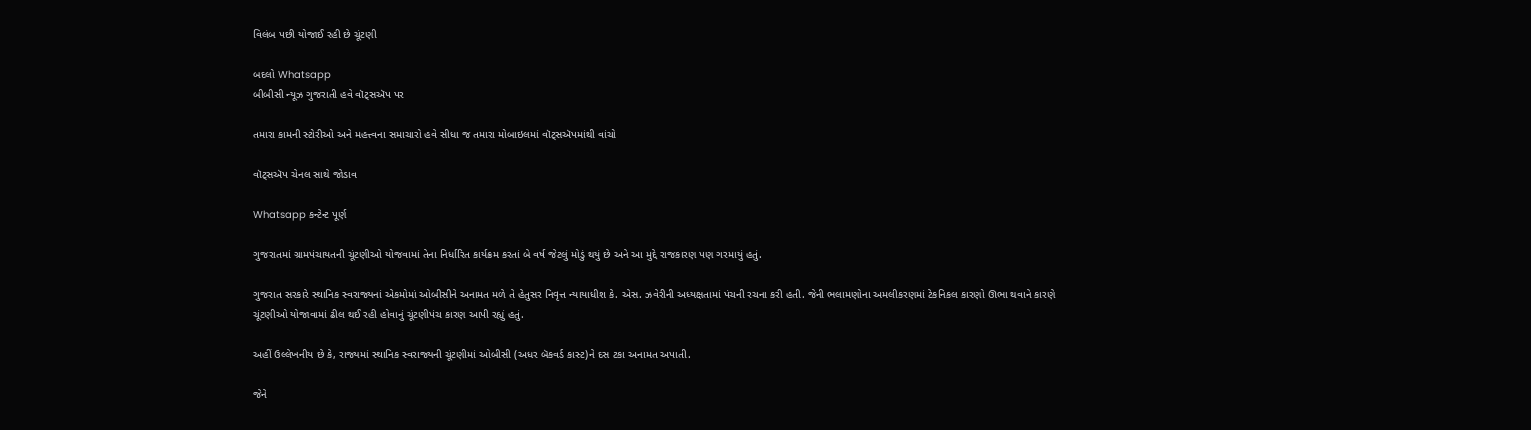વિલંબ પછી યોજાઈ રહી છે ચૂંટણી

બદલો Whatsapp
બીબીસી ન્યૂઝ ગુજરાતી હવે વૉટ્સઍપ પર

તમારા કામની સ્ટોરીઓ અને મહત્ત્વના સમાચારો હવે સીધા જ તમારા મોબાઇલમાં વૉટ્સઍપમાંથી વાંચો

વૉટ્સઍપ ચેનલ સાથે જોડાવ

Whatsapp કન્ટેન્ટ પૂર્ણ

ગુજરાતમાં ગ્રામપંચાયતની ચૂંટણીઓ યોજવામાં તેના નિર્ધારિત કાર્યક્રમ કરતાં બે વર્ષ જેટલું મોડું થયું છે અને આ મુદ્દે રાજકારણ પણ ગરમાયું હતું.

ગુજરાત સરકારે સ્થાનિક સ્વરાજ્યનાં એકમોમાં ઓબીસીને અનામત મળે તે હેતુસર નિવૃત્ત ન્યાયાધીશ કે. એસ. ઝવેરીની અધ્યક્ષતામાં પંચની રચના કરી હતી. જેની ભલામણોના અમલીકરણમાં ટેકનિકલ કારણો ઊભા થવાને કારણે ચૂંટણીઓ યોજાવામાં ઢીલ થઈ રહી હોવાનું ચૂંટણીપંચ કારણ આપી રહ્યું હતું.

અહીં ઉલ્લેખનીય છે કે, રાજ્યમાં સ્થાનિક સ્વરાજ્યની ચૂંટણીમાં ઓબીસી (અધર બૅકવર્ડ કાસ્ટ)ને દસ ટકા અનામત અપાતી.

જેને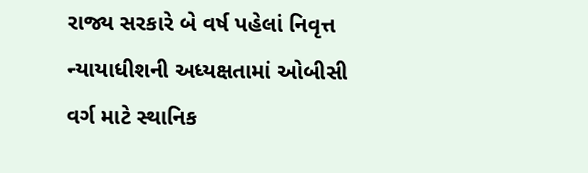રાજ્ય સરકારે બે વર્ષ પહેલાં નિવૃત્ત ન્યાયાધીશની અધ્યક્ષતામાં ઓબીસી વર્ગ માટે સ્થાનિક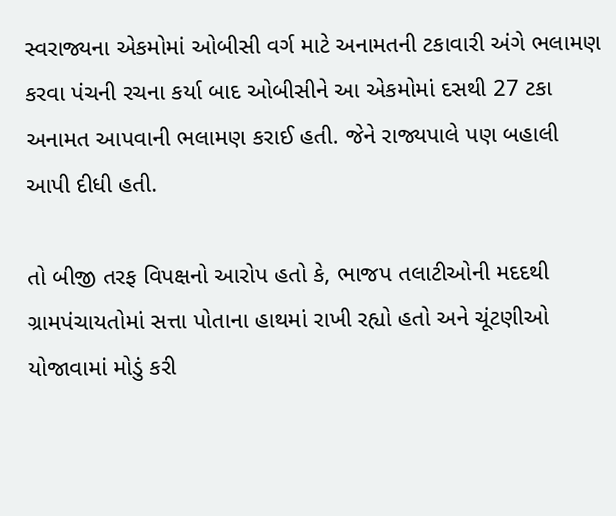સ્વરાજ્યના એકમોમાં ઓબીસી વર્ગ માટે અનામતની ટકાવારી અંગે ભલામણ કરવા પંચની રચના કર્યા બાદ ઓબીસીને આ એકમોમાં દસથી 27 ટકા અનામત આપવાની ભલામણ કરાઈ હતી. જેને રાજ્યપાલે પણ બહાલી આપી દીધી હતી.

તો બીજી તરફ વિપક્ષનો આરોપ હતો કે, ભાજપ તલાટીઓની મદદથી ગ્રામપંચાયતોમાં સત્તા પોતાના હાથમાં રાખી રહ્યો હતો અને ચૂંટણીઓ યોજાવામાં મોડું કરી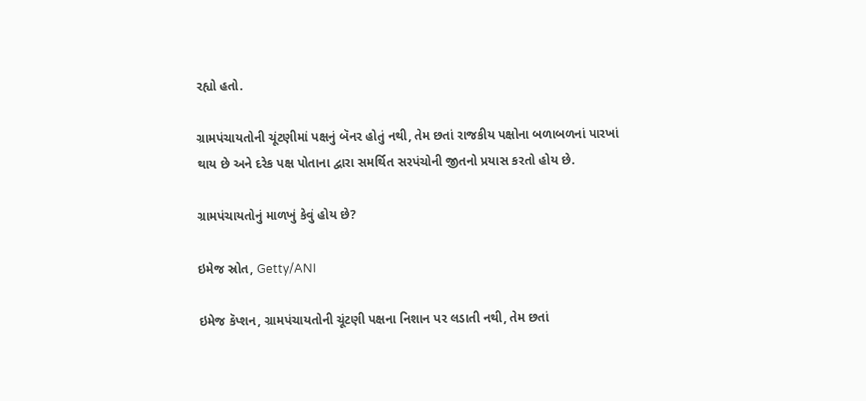રહ્યો હતો.

ગ્રામપંચાયતોની ચૂંટણીમાં પક્ષનું બૅનર હોતું નથી, તેમ છતાં રાજકીય પક્ષોના બળાબળનાં પારખાં થાય છે અને દરેક પક્ષ પોતાના દ્વારા સમર્થિત સરપંચોની જીતનો પ્રયાસ કરતો હોય છે.

ગ્રામપંચાયતોનું માળખું કેવું હોય છે?

ઇમેજ સ્રોત, Getty/ANI

ઇમેજ કૅપ્શન, ગ્રામપંચાયતોની ચૂંટણી પક્ષના નિશાન પર લડાતી નથી, તેમ છતાં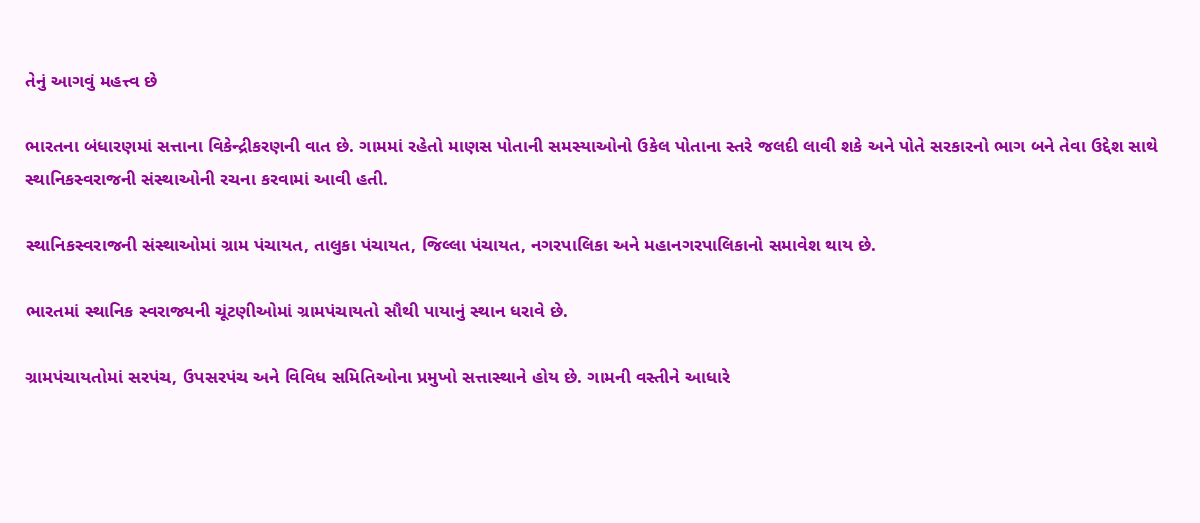તેનું આગવું મહત્ત્વ છે

ભારતના બંધારણમાં સત્તાના વિકેન્દ્રીકરણની વાત છે. ગામમાં રહેતો માણસ પોતાની સમસ્યાઓનો ઉકેલ પોતાના સ્તરે જલદી લાવી શકે અને પોતે સરકારનો ભાગ બને તેવા ઉદ્દેશ સાથે સ્થાનિકસ્વરાજની સંસ્થાઓની રચના કરવામાં આવી હતી.

સ્થાનિકસ્વરાજની સંસ્થાઓમાં ગ્રામ પંચાયત, તાલુકા પંચાયત, જિલ્લા પંચાયત, નગરપાલિકા અને મહાનગરપાલિકાનો સમાવેશ થાય છે.

ભારતમાં સ્થાનિક સ્વરાજ્યની ચૂંટણીઓમાં ગ્રામપંચાયતો સૌથી પાયાનું સ્થાન ધરાવે છે.

ગ્રામપંચાયતોમાં સરપંચ, ઉપસરપંચ અને વિવિધ સમિતિઓના પ્રમુખો સત્તાસ્થાને હોય છે. ગામની વસ્તીને આધારે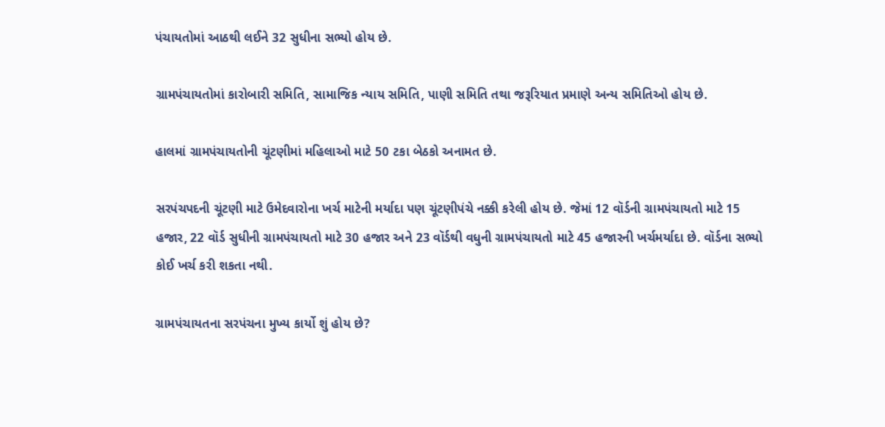પંચાયતોમાં આઠથી લઈને 32 સુધીના સભ્યો હોય છે.

ગ્રામપંચાયતોમાં કારોબારી સમિતિ, સામાજિક ન્યાય સમિતિ, પાણી સમિતિ તથા જરૂરિયાત પ્રમાણે અન્ય સમિતિઓ હોય છે.

હાલમાં ગ્રામપંચાયતોની ચૂંટણીમાં મહિલાઓ માટે 50 ટકા બેઠકો અનામત છે.

સરપંચપદની ચૂંટણી માટે ઉમેદવારોના ખર્ચ માટેની મર્યાદા પણ ચૂંટણીપંચે નક્કી કરેલી હોય છે. જેમાં 12 વૉર્ડની ગ્રામપંચાયતો માટે 15 હજાર, 22 વૉર્ડ સુધીની ગ્રામપંચાયતો માટે 30 હજાર અને 23 વૉર્ડથી વધુની ગ્રામપંચાયતો માટે 45 હજારની ખર્ચમર્યાદા છે. વૉર્ડના સભ્યો કોઈ ખર્ચ કરી શકતા નથી.

ગ્રામપંચાયતના સરપંચના મુખ્ય કાર્યો શું હોય છે?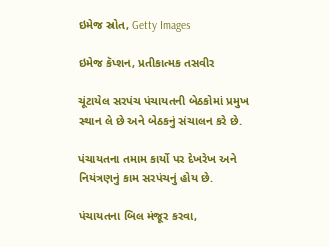ઇમેજ સ્રોત, Getty Images

ઇમેજ કૅપ્શન, પ્રતીકાત્મક તસવીર

ચૂંટાયેલ સરપંચ પંચાયતની બેઠકોમાં પ્રમુખ સ્થાન લે છે અને બેઠકનું સંચાલન કરે છે.

પંચાયતના તમામ કાર્યો પર દેખરેખ અને નિયંત્રણનું કામ સરપંચનું હોય છે.

પંચાયતના બિલ મંજૂર કરવા,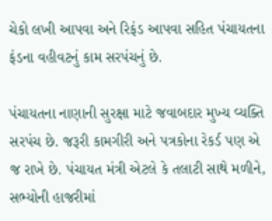ચેકો લખી આપવા અને રિફંડ આપવા સહિત પંચાયતના ફંડના વહીવટનું કામ સરપંચનું છે.

પંચાયતના નાણાની સુરક્ષા માટે જવાબદાર મુખ્ય વ્યક્તિ સરપંચ છે. જરૂરી કામગીરી અને પત્રકોના રેકર્ડ પણ એ જ રાખે છે. પંચાયત મંત્રી એટલે કે તલાટી સાથે મળીને, સભ્યોની હાજરીમાં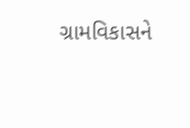ગ્રામવિકાસને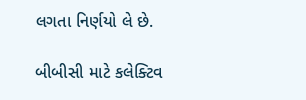લગતા નિર્ણયો લે છે.

બીબીસી માટે કલેક્ટિવ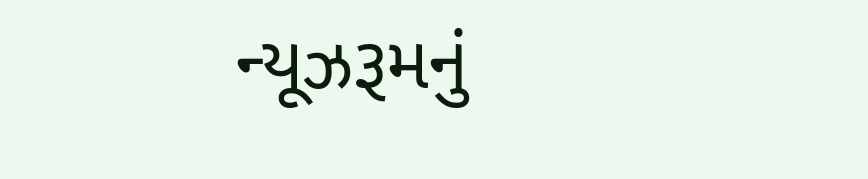ન્યૂઝરૂમનું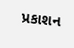પ્રકાશન